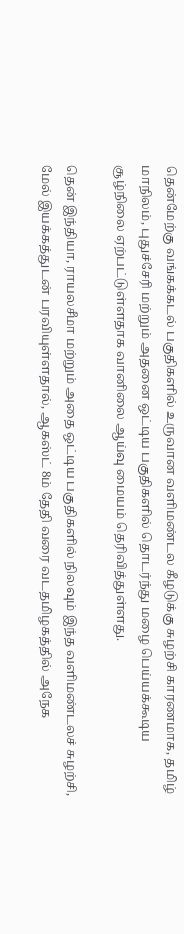தென்மேற்கு வங்கக்கடல் பகுதிகளில் உருவான வளிமண்டல கீழடுக்கு சுழற்சி காரணமாக, தமிழ் மாநிலம், புதுச்சேரி மற்றும் அதனை ஒட்டிய பகுதிகளில் தொடர்ந்து மழை பெய்யக்கூடிய சூழ்நிலை ஏற்பட்டுள்ளதாக வானிலை ஆய்வு மையம் தெரிவித்துள்ளது.

தென் இந்தியா, ராயலசீமா மற்றும் அதை ஒட்டிய பகுதிகளில் நிலவும் இந்த வளிமண்டலச் சுழற்சி, மேல் இயக்கத்துடன் பரவியுள்ளதால், ஆகஸ்ட் 8ம் தேதி வரை வடதமிழகத்தில் அநேக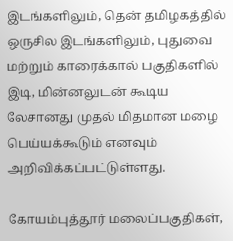இடங்களிலும், தென் தமிழகத்தில் ஒருசில இடங்களிலும், புதுவை மற்றும் காரைக்கால் பகுதிகளில் இடி, மின்னலுடன் கூடிய லேசானது முதல் மிதமான மழை பெய்யக்கூடும் எனவும் அறிவிக்கப்பட்டுள்ளது.

கோயம்புத்தூர் மலைப்பகுதிகள்,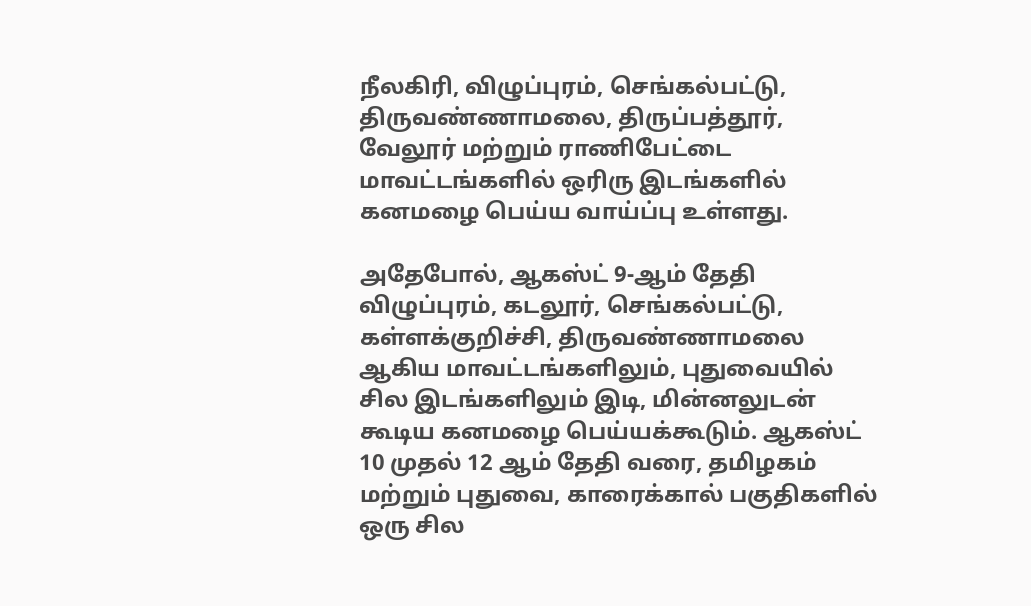நீலகிரி, விழுப்புரம், செங்கல்பட்டு, திருவண்ணாமலை, திருப்பத்தூர், வேலூர் மற்றும் ராணிபேட்டை மாவட்டங்களில் ஒரிரு இடங்களில் கனமழை பெய்ய வாய்ப்பு உள்ளது.

அதேபோல், ஆகஸ்ட் 9-ஆம் தேதி விழுப்புரம், கடலூர், செங்கல்பட்டு, கள்ளக்குறிச்சி, திருவண்ணாமலை ஆகிய மாவட்டங்களிலும், புதுவையில் சில இடங்களிலும் இடி, மின்னலுடன் கூடிய கனமழை பெய்யக்கூடும். ஆகஸ்ட் 10 முதல் 12 ஆம் தேதி வரை, தமிழகம் மற்றும் புதுவை, காரைக்கால் பகுதிகளில் ஒரு சில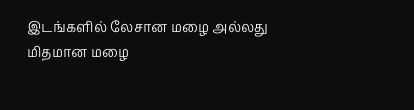இடங்களில் லேசான மழை அல்லது மிதமான மழை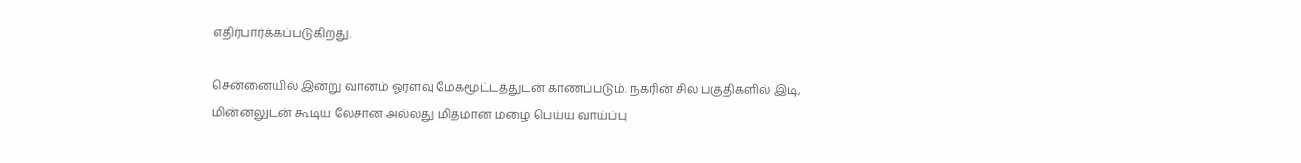எதிர்பார்க்கப்படுகிறது.

சென்னையில் இன்று வானம் ஓரளவு மேகமூட்டத்துடன் காணப்படும். நகரின் சில பகுதிகளில் இடி, மின்னலுடன் கூடிய லேசான அல்லது மிதமான மழை பெய்ய வாய்ப்பு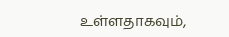உள்ளதாகவும்,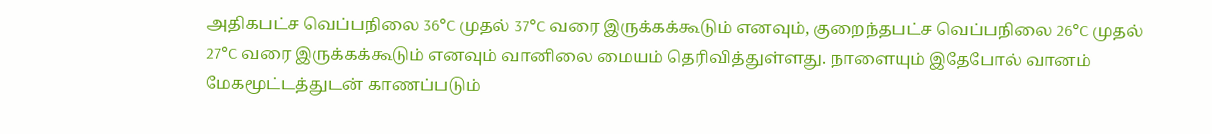அதிகபட்ச வெப்பநிலை 36°C முதல் 37°C வரை இருக்கக்கூடும் எனவும், குறைந்தபட்ச வெப்பநிலை 26°C முதல் 27°C வரை இருக்கக்கூடும் எனவும் வானிலை மையம் தெரிவித்துள்ளது. நாளையும் இதேபோல் வானம் மேகமூட்டத்துடன் காணப்படும்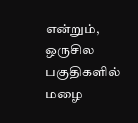என்றும், ஒருசில பகுதிகளில் மழை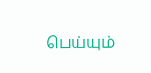பெய்யும்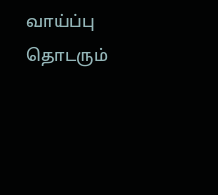வாய்ப்பு தொடரும்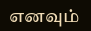எனவும்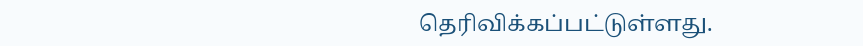தெரிவிக்கப்பட்டுள்ளது.